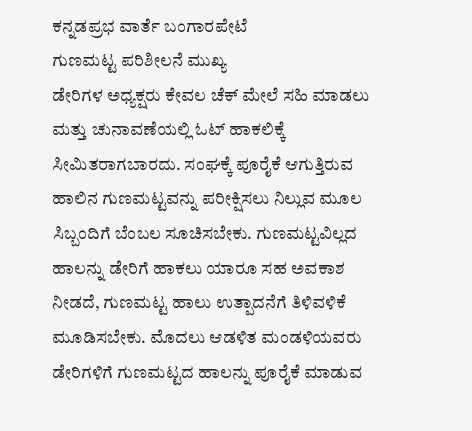ಕನ್ನಡಪ್ರಭ ವಾರ್ತೆ ಬಂಗಾರಪೇಟೆ
ಗುಣಮಟ್ಟ ಪರಿಶೀಲನೆ ಮುಖ್ಯ
ಡೇರಿಗಳ ಅಧ್ಯಕ್ಷರು ಕೇವಲ ಚೆಕ್ ಮೇಲೆ ಸಹಿ ಮಾಡಲು ಮತ್ತು ಚುನಾವಣೆಯಲ್ಲಿ ಓಟ್ ಹಾಕಲಿಕ್ಕೆ ಸೀಮಿತರಾಗಬಾರದು. ಸಂಘಕ್ಕೆ ಪೂರೈಕೆ ಆಗುತ್ತಿರುವ ಹಾಲಿನ ಗುಣಮಟ್ಟವನ್ನು ಪರೀಕ್ಷಿಸಲು ನಿಲ್ಲುವ ಮೂಲ ಸಿಬ್ಬಂದಿಗೆ ಬೆಂಬಲ ಸೂಚಿಸಬೇಕು. ಗುಣಮಟ್ಟವಿಲ್ಲದ ಹಾಲನ್ನು ಡೇರಿಗೆ ಹಾಕಲು ಯಾರೂ ಸಹ ಅವಕಾಶ ನೀಡದೆ, ಗುಣಮಟ್ಟ ಹಾಲು ಉತ್ಪಾದನೆಗೆ ತಿಳಿವಳಿಕೆ ಮೂಡಿಸಬೇಕು. ಮೊದಲು ಆಡಳಿತ ಮಂಡಳಿಯವರು ಡೇರಿಗಳಿಗೆ ಗುಣಮಟ್ಟದ ಹಾಲನ್ನು ಪೂರೈಕೆ ಮಾಡುವ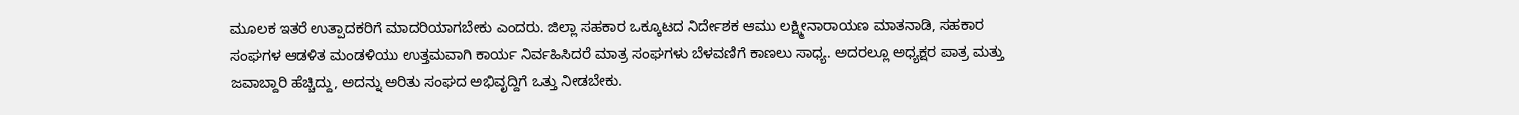ಮೂಲಕ ಇತರೆ ಉತ್ಪಾದಕರಿಗೆ ಮಾದರಿಯಾಗಬೇಕು ಎಂದರು. ಜಿಲ್ಲಾ ಸಹಕಾರ ಒಕ್ಕೂಟದ ನಿರ್ದೇಶಕ ಆಮು ಲಕ್ಷ್ಮೀನಾರಾಯಣ ಮಾತನಾಡಿ, ಸಹಕಾರ ಸಂಘಗಳ ಆಡಳಿತ ಮಂಡಳಿಯು ಉತ್ತಮವಾಗಿ ಕಾರ್ಯ ನಿರ್ವಹಿಸಿದರೆ ಮಾತ್ರ ಸಂಘಗಳು ಬೆಳವಣಿಗೆ ಕಾಣಲು ಸಾಧ್ಯ. ಅದರಲ್ಲೂ ಅಧ್ಯಕ್ಷರ ಪಾತ್ರ ಮತ್ತು ಜವಾಬ್ದಾರಿ ಹೆಚ್ಚಿದ್ದು, ಅದನ್ನು ಅರಿತು ಸಂಘದ ಅಭಿವೃದ್ದಿಗೆ ಒತ್ತು ನೀಡಬೇಕು.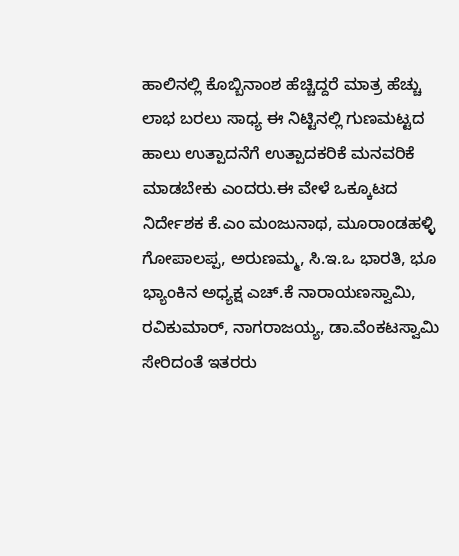ಹಾಲಿನಲ್ಲಿ ಕೊಬ್ಬಿನಾಂಶ ಹೆಚ್ಚಿದ್ದರೆ ಮಾತ್ರ ಹೆಚ್ಚು ಲಾಭ ಬರಲು ಸಾಧ್ಯ ಈ ನಿಟ್ಟಿನಲ್ಲಿ ಗುಣಮಟ್ಟದ ಹಾಲು ಉತ್ಪಾದನೆಗೆ ಉತ್ಪಾದಕರಿಕೆ ಮನವರಿಕೆ ಮಾಡಬೇಕು ಎಂದರು.ಈ ವೇಳೆ ಒಕ್ಕೂಟದ ನಿರ್ದೇಶಕ ಕೆ.ಎಂ ಮಂಜುನಾಥ, ಮೂರಾಂಡಹಳ್ಳಿ ಗೋಪಾಲಪ್ಪ, ಅರುಣಮ್ಮ, ಸಿ.ಇ.ಒ ಭಾರತಿ, ಭೂ ಭ್ಯಾಂಕಿನ ಅಧ್ಯಕ್ಷ ಎಚ್.ಕೆ ನಾರಾಯಣಸ್ವಾಮಿ, ರವಿಕುಮಾರ್, ನಾಗರಾಜಯ್ಯ, ಡಾ.ವೆಂಕಟಸ್ವಾಮಿ ಸೇರಿದಂತೆ ಇತರರು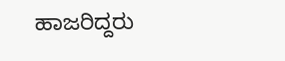ಹಾಜರಿದ್ದರು